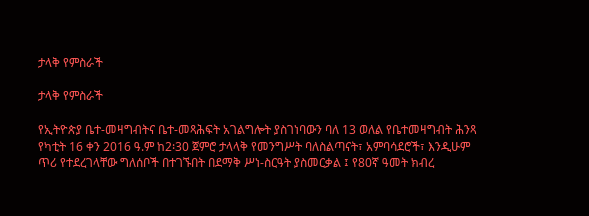ታላቅ የምስራች

ታላቅ የምስራች

የኢትዮጵያ ቤተ-መዛግብትና ቤተ-መጻሕፍት አገልግሎት ያስገነባውን ባለ 13 ወለል የቤተመዛግብት ሕንጻ የካቲት 16 ቀን 2016 ዓ.ም ከ2፡30 ጀምሮ ታላላቅ የመንግሥት ባለስልጣናት፣ አምባሳደሮች፣ እንዲሁም ጥሪ የተደረገላቸው ግለሰቦች በተገኙበት በደማቅ ሥነ-ስርዓት ያስመርቃል ፤ የ80ኛ ዓመት ክብረ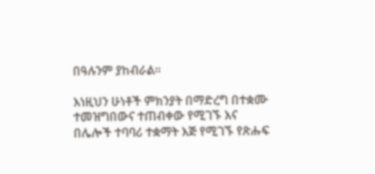በዓሉንም ያከብራል፡፡

እነዚህን ሁነቶች ምክንያት በማድረግ በተቋሙ ተመዝግበውና ተጠብቀው የሚገኙ እና በሌሎች ተባባሪ ተቋማት እጅ የሚገኙ የጽሑፍ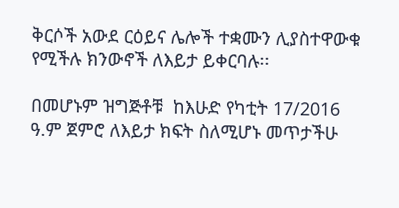ቅርሶች አውደ ርዕይና ሌሎች ተቋሙን ሊያስተዋውቁ የሚችሉ ክንውኖች ለእይታ ይቀርባሉ፡፡

በመሆኑም ዝግጅቶቹ  ከእሁድ የካቲት 17/2016 ዓ.ም ጀምሮ ለእይታ ክፍት ስለሚሆኑ መጥታችሁ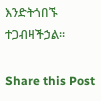እንድትጎበኙ ተጋብዛችኃል፡፡

Share this Post